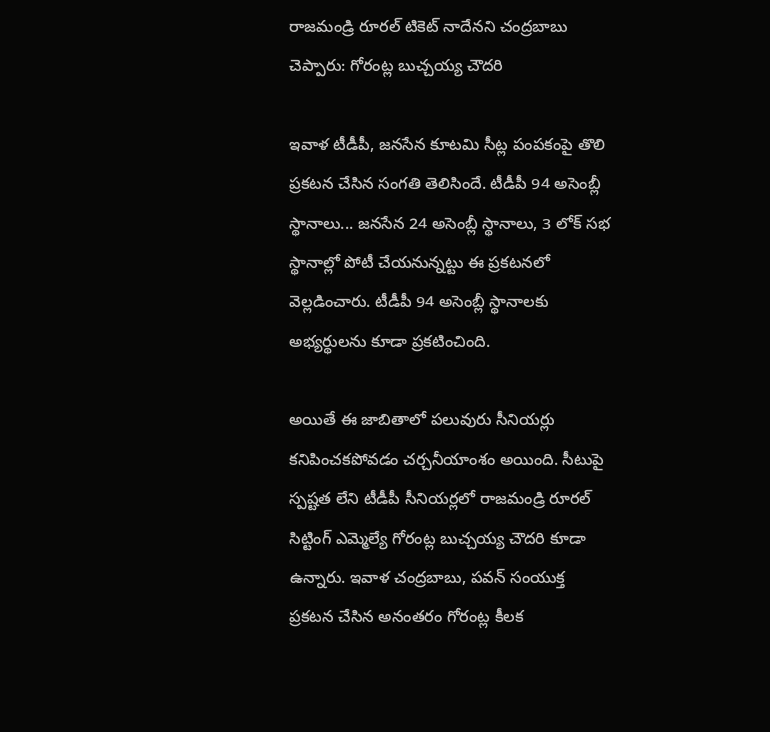రాజమండ్రి రూరల్ టికెట్ నాదేనని చంద్రబాబు చెప్పారు: గోరంట్ల బుచ్చయ్య చౌదరి

ఇవాళ టీడీపీ, జనసేన కూటమి సీట్ల పంపకంపై తొలి ప్రకటన చేసిన సంగతి తెలిసిందే. టీడీపీ 94 అసెంబ్లీ స్థానాలు... జనసేన 24 అసెంబ్లీ స్థానాలు, 3 లోక్ సభ స్థానాల్లో పోటీ చేయనున్నట్టు ఈ ప్రకటనలో వెల్లడించారు. టీడీపీ 94 అసెంబ్లీ స్థానాలకు అభ్యర్థులను కూడా ప్రకటించింది.

అయితే ఈ జాబితాలో పలువురు సీనియర్లు కనిపించకపోవడం చర్చనీయాంశం అయింది. సీటుపై స్పష్టత లేని టీడీపీ సీనియర్లలో రాజమండ్రి రూరల్ సిట్టింగ్ ఎమ్మెల్యే గోరంట్ల బుచ్చయ్య చౌదరి కూడా ఉన్నారు. ఇవాళ చంద్రబాబు, పవన్ సంయుక్త ప్రకటన చేసిన అనంతరం గోరంట్ల కీలక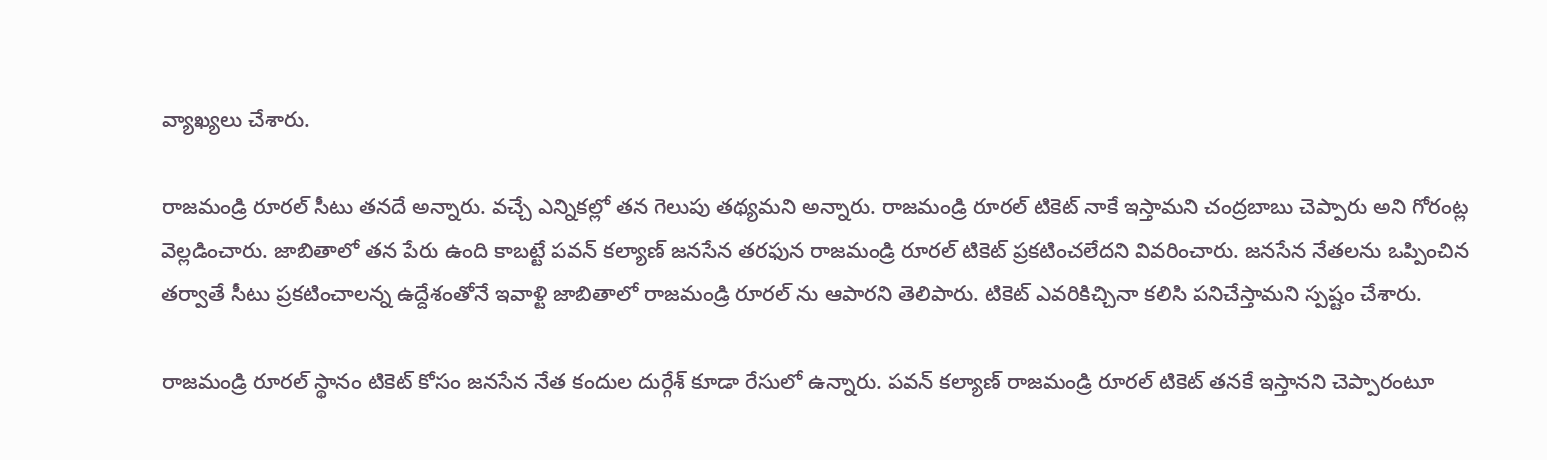వ్యాఖ్యలు చేశారు.

రాజమండ్రి రూరల్ సీటు తనదే అన్నారు. వచ్చే ఎన్నికల్లో తన గెలుపు తథ్యమని అన్నారు. రాజమండ్రి రూరల్ టికెట్ నాకే ఇస్తామని చంద్రబాబు చెప్పారు అని గోరంట్ల వెల్లడించారు. జాబితాలో తన పేరు ఉంది కాబట్టే పవన్ కల్యాణ్ జనసేన తరఫున రాజమండ్రి రూరల్ టికెట్ ప్రకటించలేదని వివరించారు. జనసేన నేతలను ఒప్పించిన తర్వాతే సీటు ప్రకటించాలన్న ఉద్దేశంతోనే ఇవాళ్టి జాబితాలో రాజమండ్రి రూరల్ ను ఆపారని తెలిపారు. టికెట్ ఎవరికిచ్చినా కలిసి పనిచేస్తామని స్పష్టం చేశారు.

రాజమండ్రి రూరల్ స్థానం టికెట్ కోసం జనసేన నేత కందుల దుర్గేశ్ కూడా రేసులో ఉన్నారు. పవన్ కల్యాణ్ రాజమండ్రి రూరల్ టికెట్ తనకే ఇస్తానని చెప్పారంటూ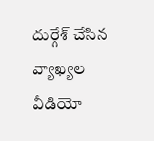దుర్గేశ్ చేసిన వ్యాఖ్యల వీడియో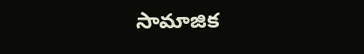సామాజిక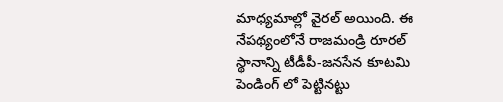మాధ్యమాల్లో వైరల్ అయింది. ఈ నేపథ్యంలోనే రాజమండ్రి రూరల్ స్థానాన్ని టీడీపీ-జనసేన కూటమి పెండింగ్ లో పెట్టినట్టు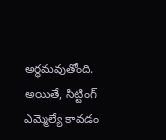అర్థమవుతోంది. అయితే, సిట్టింగ్ ఎమ్మెల్యే కావడం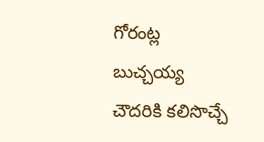గోరంట్ల బుచ్చయ్య చౌదరికి కలిసొచ్చే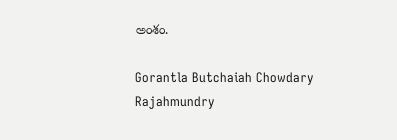అంశం.

Gorantla Butchaiah Chowdary
Rajahmundry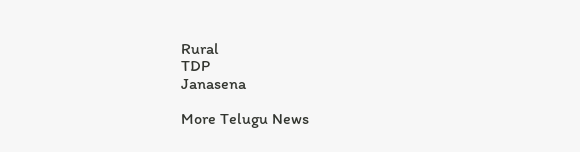Rural
TDP
Janasena

More Telugu News